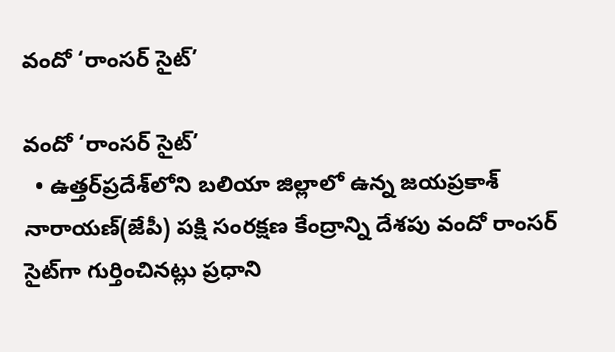వందో ‘రాంసర్‌ సైట్‌’

వందో ‘రాంసర్‌ సైట్‌’
  • ఉత్తర్‌ప్రదేశ్‌లోని బలియా జిల్లాలో ఉన్న జయప్రకాశ్‌ నారాయణ్‌(జేపీ) పక్షి సంరక్షణ కేంద్రాన్ని దేశపు వందో రాంసర్‌ సైట్‌గా గుర్తించినట్లు ప్రధాని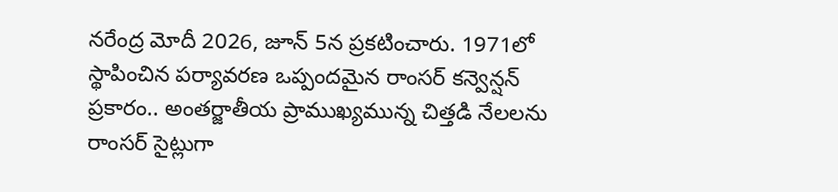నరేంద్ర మోదీ 2026, జూన్‌ 5న ప్రకటించారు. 1971లో స్థాపించిన పర్యావరణ ఒప్పందమైన రాంసర్‌ కన్వెన్షన్‌ ప్రకారం.. అంతర్జాతీయ ప్రాముఖ్యమున్న చిత్తడి నేలలను రాంసర్‌ సైట్లుగా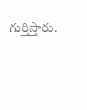గుర్తిస్తారు.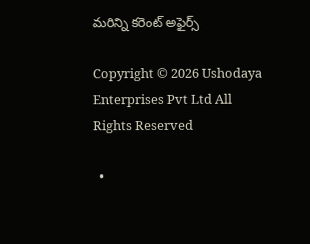మరిన్ని కరెంట్ అఫైర్స్

Copyright © 2026 Ushodaya Enterprises Pvt Ltd All Rights Reserved

  •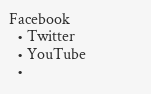Facebook
  • Twitter
  • YouTube
  •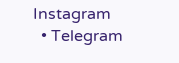Instagram
  • Telegram